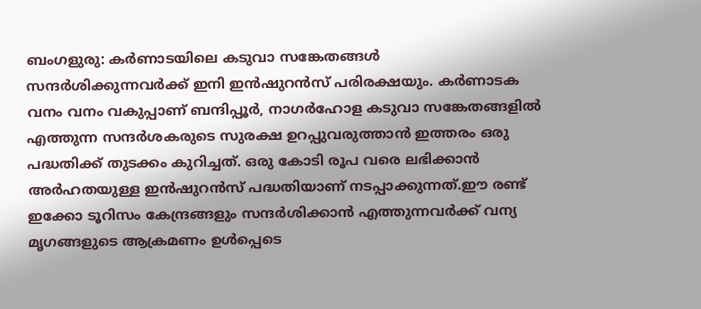ബംഗളുരു: കര്‍ണാടയിലെ കടുവാ സങ്കേതങ്ങള്‍ സന്ദര്‍ശിക്കുന്നവര്‍ക്ക് ഇനി ഇന്‍ഷുറന്‍സ് പരിരക്ഷയും. കര്‍ണാടക വനം വനം വകുപ്പാണ് ബന്ദിപ്പൂര്‍, നാഗര്‍ഹോള കടുവാ സങ്കേതങ്ങളില്‍ എത്തുന്ന സന്ദർശകരുടെ സുരക്ഷ ഉറപ്പുവരുത്താന്‍ ഇത്തരം ഒരു പദ്ധതിക്ക് തുടക്കം കുറിച്ചത്. ഒരു കോടി രൂപ വരെ ലഭിക്കാന്‍ അര്‍ഹതയുള്ള ഇന്‍ഷുറന്‍സ് പദ്ധതിയാണ് നടപ്പാക്കുന്നത്.ഈ രണ്ട് ഇക്കോ ടൂറിസം കേന്ദ്രങ്ങളും സന്ദര്‍ശിക്കാന്‍ എത്തുന്നവര്‍ക്ക് വന്യ മൃഗങ്ങളുടെ ആക്രമണം ഉള്‍പ്പെടെ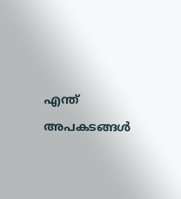എന്ത് അപകടങ്ങള്‍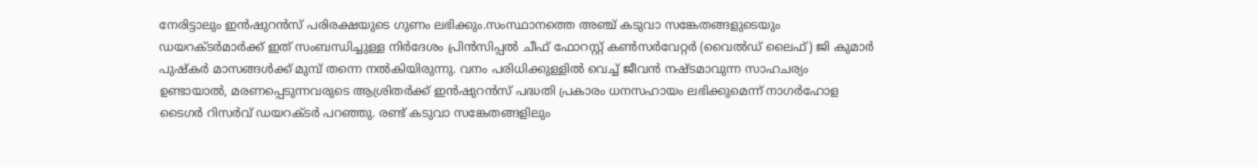നേരിട്ടാലും ഇന്‍ഷുറന്‍സ് പരിരക്ഷയുടെ ഗുണം ലഭിക്കും.സംസ്ഥാനത്തെ അഞ്ച് കടുവാ സങ്കേതങ്ങളുടെയും ഡയറക്ടര്‍മാര്‍ക്ക് ഇത് സംബന്ധിച്ചുള്ള നിര്‍ദേശം പ്രിന്‍സിപ്പല്‍ ചീഫ് ഫോറസ്റ്റ് കണ്‍സര്‍വേറ്റര്‍ (വൈല്‍ഡ് ലൈഫ്) ജി കുമാര്‍ പുഷ്കര്‍ മാസങ്ങള്‍ക്ക് മുമ്പ് തന്നെ നല്‍കിയിരുന്നു. വനം പരിധിക്കുള്ളില്‍ വെച്ച് ജീവന്‍ നഷ്ടമാവുന്ന സാഹചര്യം ഉണ്ടായാല്‍, മരണപ്പെടുന്നവരുടെ ആശ്രിതര്‍ക്ക് ഇന്‍ഷുറന്‍സ് പദ്ധതി പ്രകാരം ധനസഹായം ലഭിക്കുമെന്ന് നാഗര്‍ഹോള ടൈഗര്‍ റിസര്‍വ് ഡയറക്ടര്‍ പറ‍ഞ്ഞു. രണ്ട് കടുവാ സങ്കേതങ്ങളിലും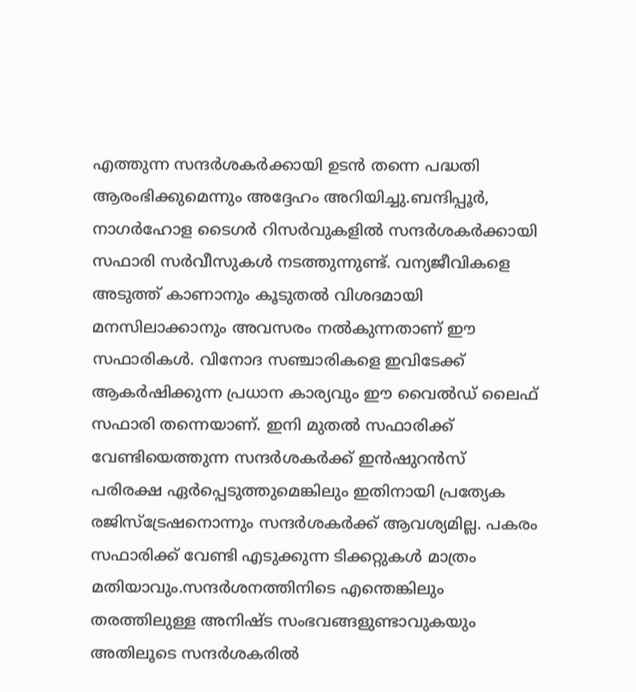എത്തുന്ന സന്ദര്‍ശകര്‍ക്കായി ഉടന്‍ തന്നെ പദ്ധതി ആരംഭിക്കുമെന്നും അദ്ദേഹം അറിയിച്ചു.ബന്ദിപ്പൂര്‍, നാഗര്‍ഹോള ടൈഗര്‍ റിസര്‍വുകളില്‍ സന്ദര്‍ശകര്‍ക്കായി സഫാരി സര്‍വീസുകള്‍ നടത്തുന്നുണ്ട്. വന്യജീവികളെ അടുത്ത് കാണാനും കൂടുതല്‍ വിശദമായി മനസിലാക്കാനും അവസരം നല്‍കുന്നതാണ് ഈ സഫാരികള്‍. വിനോദ സഞ്ചാരികളെ ഇവിടേക്ക് ആകര്‍ഷിക്കുന്ന പ്രധാന കാര്യവും ഈ വൈല്‍ഡ് ലൈഫ് സഫാരി തന്നെയാണ്. ഇനി മുതല്‍ സഫാരിക്ക് വേണ്ടിയെത്തുന്ന സന്ദര്‍ശകര്‍ക്ക് ഇന്‍ഷുറന്‍സ് പരിരക്ഷ ഏര്‍പ്പെടുത്തുമെങ്കിലും ഇതിനായി പ്രത്യേക രജിസ്ട്രേഷനൊന്നും സന്ദര്‍ശകര്‍ക്ക് ആവശ്യമില്ല. പകരം സഫാരിക്ക് വേണ്ടി എടുക്കുന്ന ടിക്കറ്റുകള്‍ മാത്രം മതിയാവും.സന്ദര്‍ശനത്തിനിടെ എന്തെങ്കിലും തരത്തിലുള്ള അനിഷ്ട സംഭവങ്ങളുണ്ടാവുകയും അതിലൂടെ സന്ദര്‍ശകരില്‍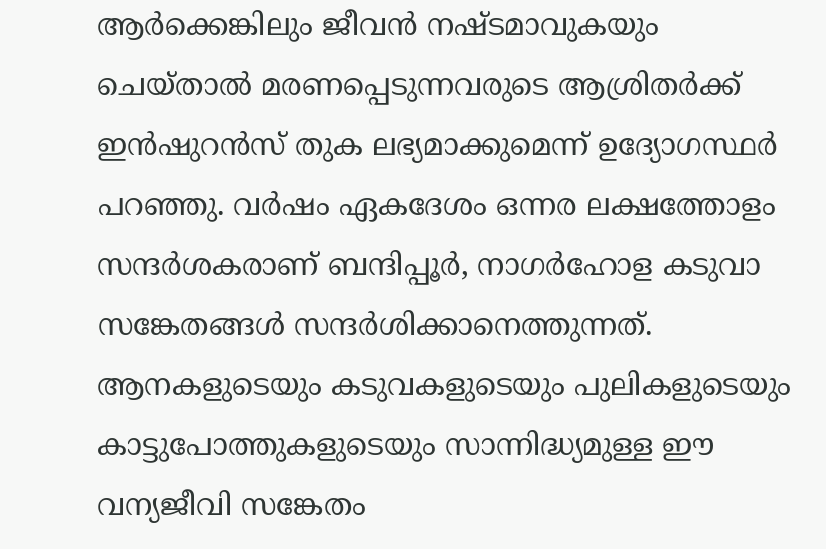ആര്‍ക്കെങ്കിലും ജീവന്‍ നഷ്ടമാവുകയും ചെയ്താല്‍ മരണപ്പെടുന്നവരുടെ ആശ്രിതര്‍ക്ക് ഇന്‍ഷുറന്‍സ് തുക ലഭ്യമാക്കുമെന്ന് ഉദ്യോഗസ്ഥര്‍ പറഞ്ഞു. വര്‍ഷം ഏകദേശം ഒന്നര ലക്ഷത്തോളം സന്ദര്‍ശകരാണ് ബന്ദിപ്പൂര്‍, നാഗര്‍ഹോള കടുവാ സങ്കേതങ്ങള്‍ സന്ദര്‍ശിക്കാനെത്തുന്നത്. ആനകളുടെയും കടുവകളുടെയും പുലികളുടെയും കാട്ടുപോത്തുകളുടെയും സാന്നിദ്ധ്യമുള്ള ഈ വന്യജീവി സങ്കേതം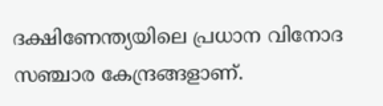ദക്ഷിണേന്ത്യയിലെ പ്രധാന വിനോദ സഞ്ചാര കേന്ദ്രങ്ങളാണ്.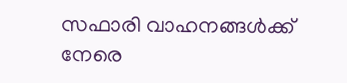സഫാരി വാഹനങ്ങള്‍ക്ക് നേരെ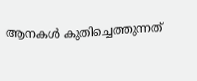ആനകള്‍ കുതിച്ചെത്തുന്നത്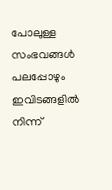പോലുള്ള സംഭവങ്ങള്‍ പലപ്പോഴും ഇവിടങ്ങളില്‍ നിന്ന്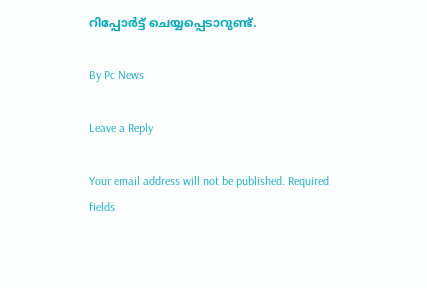റിപ്പോര്‍ട്ട് ചെയ്യപ്പെടാറുണ്ട്.

By Pc News

Leave a Reply

Your email address will not be published. Required fields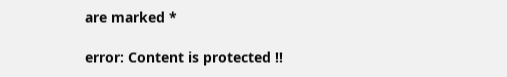are marked *

error: Content is protected !!